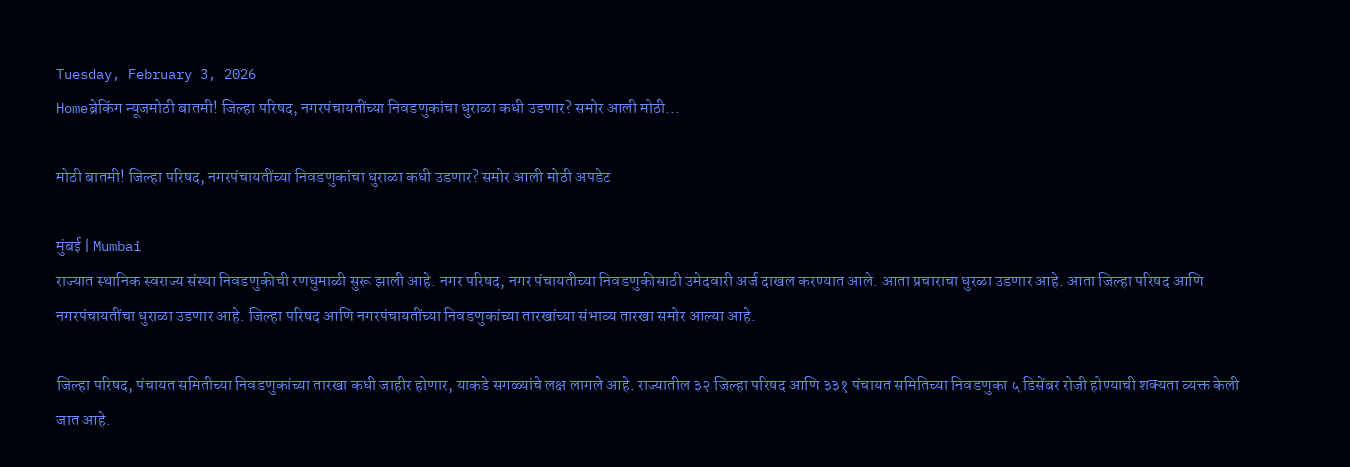Tuesday, February 3, 2026
Homeब्रेकिंग न्यूजमोठी बातमी! जिल्हा परिषद, नगरपंचायतींच्या निवडणुकांचा धुराळा कधी उडणार? समोर आली मोठी...

मोठी बातमी! जिल्हा परिषद, नगरपंचायतींच्या निवडणुकांचा धुराळा कधी उडणार? समोर आली मोठी अपडेट

मुंबई | Mumbai
राज्यात स्थानिक स्वराज्य संस्था निवडणुकीची रणधुमाळी सुरू झाली आहे. नगर परिषद, नगर पंचायतीच्या निवडणुकीसाठी उमेदवारी अर्ज दाखल करण्यात आले. आता प्रचाराचा धुरळा उडणार आहे. आता जिल्हा परिषद आणि नगरपंचायतींचा धुराळा उडणार आहे. जिल्हा परिषद आणि नगरपंचायतींच्या निवडणुकांच्या तारखांच्या संभाव्य तारखा समोर आल्या आहे.

जिल्हा परिषद, पंचायत समितीच्या निवडणुकांच्या तारखा कधी जाहीर होणार, याकडे सगळ्यांचे लक्ष लागले आहे. राज्यातील ३२ जिल्हा परिषद आणि ३३१ पंचायत समितिच्या निवडणुका ५ डिसेंबर रोजी होण्याची शक्यता व्यक्त केली जात आहे.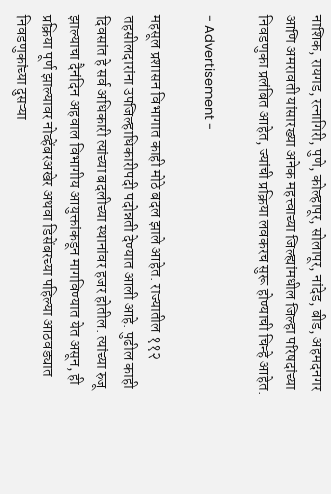नाशिक, रायगड, रत्नागिरी, पुणे, कोल्हापूर, सोलापूर, नांदेड, बीड, अहमदनगर आणि अमरावती यांसारख्या अनेक महत्त्वाच्या जिल्ह्यांमधील जिल्हा परिषदांच्या निवडणुका प्रलंबित आहेत, ज्यांची प्रक्रिया लवकरच सुरू होण्याची चिन्हे आहेत.

- Advertisement -

महसूल प्रशासन विभागात काही मोठे बदल झाले आहेत. राज्यातील ११२ तहसीलदारांना उपजिल्हाधिकारीपदी पदोन्नती देण्यात आली आहे. पुढील काही दिवसांत हे सर्व अधिकारी त्यांच्या बदलीच्या स्थानांवर हजर होतील. त्यांच्या रुजू झाल्याचा दैनंदिन अहवाल विभागीय आयुक्तांकडून मागविण्यात येत असून, ही प्रक्रिया पूर्ण झाल्यावर नोव्हेंबरअखेर अथवा डिसेंबरच्या पहिल्या आठवड्यात निवडणुकांच्या दुसऱ्या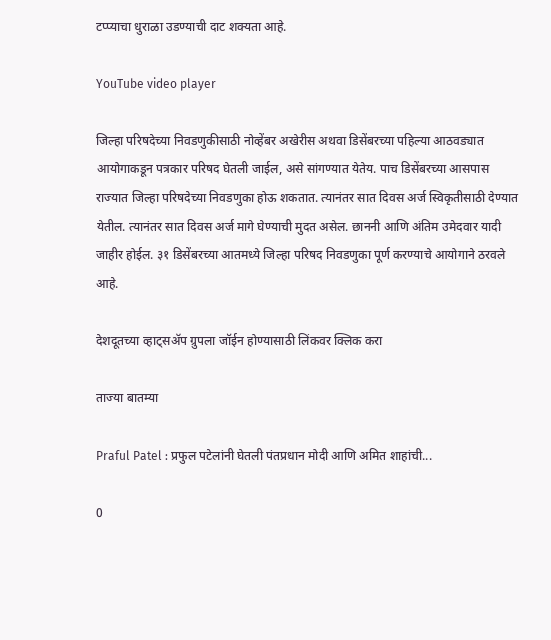टप्प्याचा धुराळा उडण्याची दाट शक्यता आहे.

YouTube video player

जिल्हा परिषदेच्या निवडणुकीसाठी नोव्हेंबर अखेरीस अथवा डिसेंबरच्या पहिल्या आठवड्यात आयोगाकडून पत्रकार परिषद घेतली जाईल, असे सांगण्यात येतेय. पाच डिसेंबरच्या आसपास राज्यात जिल्हा परिषदेच्या निवडणुका होऊ शकतात. त्यानंतर सात दिवस अर्ज स्विकृतीसाठी देण्यात येतील. त्यानंतर सात दिवस अर्ज मागे घेण्याची मुदत असेल. छाननी आणि अंतिम उमेदवार यादी जाहीर होईल. ३१ डिसेंबरच्या आतमध्ये जिल्हा परिषद निवडणुका पूर्ण करण्याचे आयोगाने ठरवले आहे.

देशदूतच्या व्हाट्सॲप ग्रुपला जॉईन होण्यासाठी लिंकवर क्लिक करा

ताज्या बातम्या

Praful Patel : प्रफुल पटेलांनी घेतली पंतप्रधान मोदी आणि अमित शाहांची...

0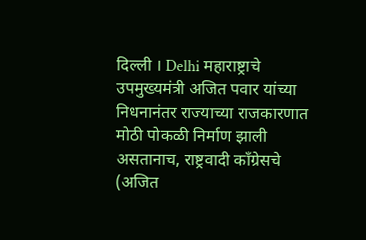दिल्ली । Delhi महाराष्ट्राचे उपमुख्यमंत्री अजित पवार यांच्या निधनानंतर राज्याच्या राजकारणात मोठी पोकळी निर्माण झाली असतानाच, राष्ट्रवादी काँग्रेसचे (अजित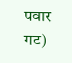पवार गट)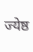ज्येष्ठ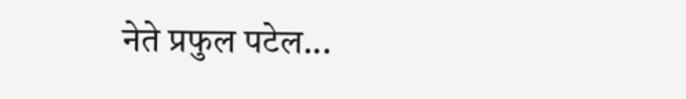नेते प्रफुल पटेल...